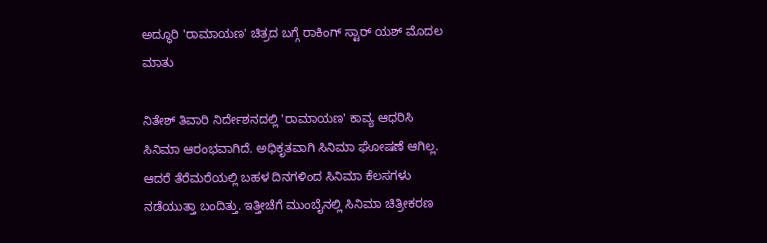ಅದ್ಧೂರಿ 'ರಾಮಾಯಣ' ಚಿತ್ರದ ಬಗ್ಗೆ ರಾಕಿಂಗ್ ಸ್ಟಾರ್ ಯಶ್ ಮೊದಲ ಮಾತು

ನಿತೇಶ್ ತಿವಾರಿ ನಿರ್ದೇಶನದಲ್ಲಿ 'ರಾಮಾಯಣ' ಕಾವ್ಯ ಆಧರಿಸಿ ಸಿನಿಮಾ ಆರಂಭವಾಗಿದೆ. ಅಧಿಕೃತವಾಗಿ ಸಿನಿಮಾ ಘೋಷಣೆ ಆಗಿಲ್ಲ. ಆದರೆ ತೆರೆಮರೆಯಲ್ಲಿ ಬಹಳ ದಿನಗಳಿಂದ ಸಿನಿಮಾ ಕೆಲಸಗಳು ನಡೆಯುತ್ತಾ ಬಂದಿತ್ತು. ಇತ್ತೀಚೆಗೆ ಮುಂಬೈನಲ್ಲಿ ಸಿನಿಮಾ ಚಿತ್ರೀಕರಣ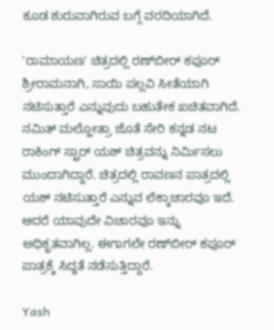ಕೂಡ ಶುರುವಾಗಿರುವ ಬಗ್ಗೆ ವರದಿಯಾಗಿದೆ.

'ರಾಮಾಯಣ' ಚಿತ್ರದಲ್ಲಿ ರಣ್‌ಬೀರ್ ಕಪೂರ್ ಶ್ರೀರಾಮನಾಗಿ, ಸಾಯಿ ಪಲ್ಲವಿ ಸೀತೆಯಾಗಿ ನಟಿಸುತ್ತಾರೆ ಎನ್ನುವುದು ಬಹುತೇಕ ಖಚಿತವಾಗಿದೆ. ನಮಿತ್ ಮಲ್ಹೋತ್ರಾ ಜೊತೆ ಸೇರಿ ಕನ್ನಡ ನಟ ರಾಕಿಂಗ್ ಸ್ಟಾರ್ ಯಶ್ ಚಿತ್ರವನ್ನು ನಿರ್ಮಿಸಲು ಮುಂದಾಗಿದ್ದಾರೆ. ಚಿತ್ರದಲ್ಲಿ ರಾವಣನ ಪಾತ್ರದಲ್ಲಿ ಯಶ್ ನಟಿಸುತ್ತಾರೆ ಎನ್ನುವ ಲೆಕ್ಕಾಚಾರವೂ ಇದೆ. ಆದರೆ ಯಾವುದೇ ವಿಚಾರವೂ ಇನ್ನು ಅಧಿಕೃತವಾಗಿಲ್ಲ. ಈಗಾಗಲೇ ರಣ್‌ಬೀರ್ ಕಪೂರ್ ಪಾತ್ರಕ್ಕೆ ಸಿದ್ಧತೆ ನಡೆಸುತ್ತಿದ್ದಾರೆ.

Yash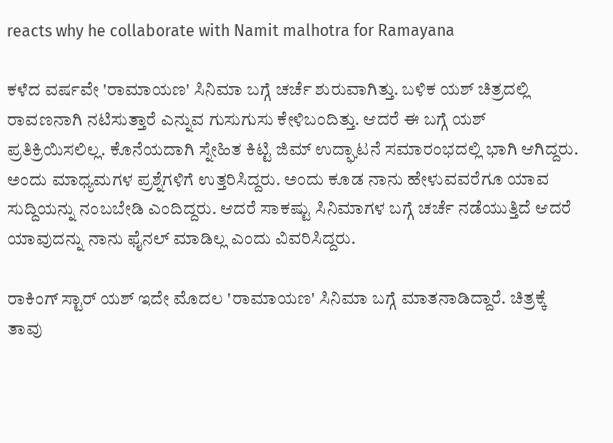reacts why he collaborate with Namit malhotra for Ramayana

ಕಳೆದ ವರ್ಷವೇ 'ರಾಮಾಯಣ' ಸಿನಿಮಾ ಬಗ್ಗೆ ಚರ್ಚೆ ಶುರುವಾಗಿತ್ತು. ಬಳಿಕ ಯಶ್ ಚಿತ್ರದಲ್ಲಿ ರಾವಣನಾಗಿ ನಟಿಸುತ್ತಾರೆ ಎನ್ನುವ ಗುಸುಗುಸು ಕೇಳಿಬಂದಿತ್ತು. ಆದರೆ ಈ ಬಗ್ಗೆ ಯಶ್ ಪ್ರತಿಕ್ರಿಯಿಸಲಿಲ್ಲ. ಕೊನೆಯದಾಗಿ ಸ್ನೇಹಿತ ಕಿಟ್ಟಿ ಜಿಮ್ ಉದ್ಘಾಟನೆ ಸಮಾರಂಭದಲ್ಲಿ ಭಾಗಿ ಆಗಿದ್ದರು. ಅಂದು ಮಾಧ್ಯಮಗಳ ಪ್ರಶ್ನೆಗಳಿಗೆ ಉತ್ತರಿಸಿದ್ದರು. ಅಂದು ಕೂಡ ನಾನು ಹೇಳುವವರೆಗೂ ಯಾವ ಸುದ್ದಿಯನ್ನು ನಂಬಬೇಡಿ ಎಂದಿದ್ದರು. ಆದರೆ ಸಾಕಷ್ಟು ಸಿನಿಮಾಗಳ ಬಗ್ಗೆ ಚರ್ಚೆ ನಡೆಯುತ್ತಿದೆ ಆದರೆ ಯಾವುದನ್ನು ನಾನು ಫೈನಲ್ ಮಾಡಿಲ್ಲ ಎಂದು ವಿವರಿಸಿದ್ದರು.

ರಾಕಿಂಗ್ ಸ್ಟಾರ್ ಯಶ್ ಇದೇ ಮೊದಲ 'ರಾಮಾಯಣ' ಸಿನಿಮಾ ಬಗ್ಗೆ ಮಾತನಾಡಿದ್ದಾರೆ. ಚಿತ್ರಕ್ಕೆ ತಾವು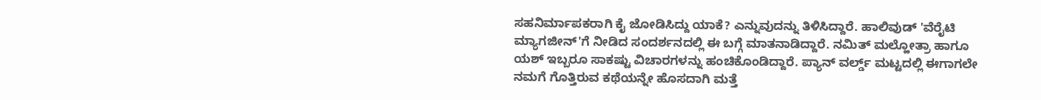ಸಹನಿರ್ಮಾಪಕರಾಗಿ ಕೈ ಜೋಡಿಸಿದ್ದು ಯಾಕೆ? ಎನ್ನುವುದನ್ನು ತಿಳಿಸಿದ್ದಾರೆ. ಹಾಲಿವುಡ್ 'ವೆರೈಟಿ ಮ್ಯಾಗಜೀನ್‌'ಗೆ ನೀಡಿದ ಸಂದರ್ಶನದಲ್ಲಿ ಈ ಬಗ್ಗೆ ಮಾತನಾಡಿದ್ದಾರೆ. ನಮಿತ್ ಮಲ್ಹೋತ್ರಾ ಹಾಗೂ ಯಶ್ ಇಬ್ಬರೂ ಸಾಕಷ್ಟು ವಿಚಾರಗಳನ್ನು ಹಂಚಿಕೊಂಡಿದ್ದಾರೆ. ಪ್ಯಾನ್ ವರ್ಲ್ಡ್ ಮಟ್ಟದಲ್ಲಿ ಈಗಾಗಲೇ ನಮಗೆ ಗೊತ್ತಿರುವ ಕಥೆಯನ್ನೇ ಹೊಸದಾಗಿ ಮತ್ತೆ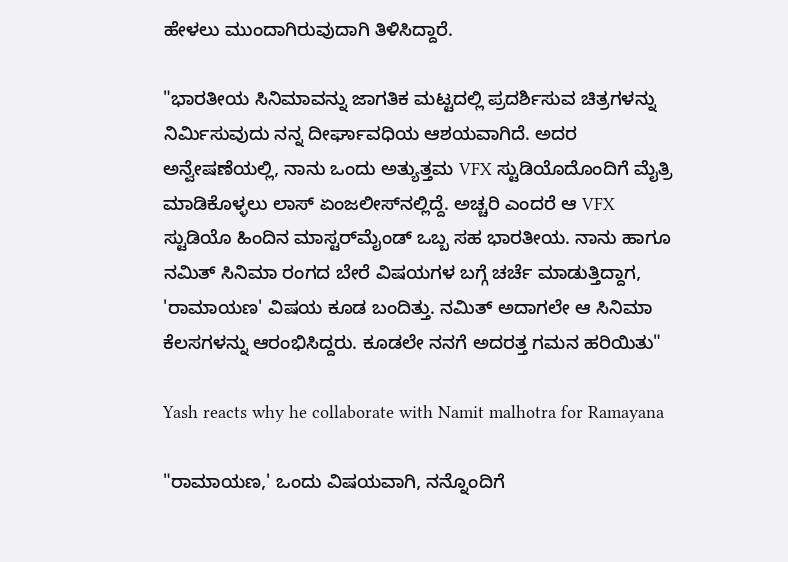ಹೇಳಲು ಮುಂದಾಗಿರುವುದಾಗಿ ತಿಳಿಸಿದ್ದಾರೆ.

"ಭಾರತೀಯ ಸಿನಿಮಾವನ್ನು ಜಾಗತಿಕ ಮಟ್ಟದಲ್ಲಿ ಪ್ರದರ್ಶಿಸುವ ಚಿತ್ರಗಳನ್ನು ನಿರ್ಮಿಸುವುದು ನನ್ನ ದೀರ್ಘಾವಧಿಯ ಆಶಯವಾಗಿದೆ. ಅದರ ಅನ್ವೇಷಣೆಯಲ್ಲಿ, ನಾನು ಒಂದು ಅತ್ಯುತ್ತಮ VFX ಸ್ಟುಡಿಯೊದೊಂದಿಗೆ ಮೈತ್ರಿ ಮಾಡಿಕೊಳ್ಳಲು ಲಾಸ್‌ ಏಂಜಲೀಸ್‌ನಲ್ಲಿದ್ದೆ. ಅಚ್ಚರಿ ಎಂದರೆ ಆ VFX ಸ್ಟುಡಿಯೊ ಹಿಂದಿನ ಮಾಸ್ಟರ್‌ಮೈಂಡ್ ಒಬ್ಬ ಸಹ ಭಾರತೀಯ. ನಾನು ಹಾಗೂ ನಮಿತ್ ಸಿನಿಮಾ ರಂಗದ ಬೇರೆ ವಿಷಯಗಳ ಬಗ್ಗೆ ಚರ್ಚೆ ಮಾಡುತ್ತಿದ್ದಾಗ, 'ರಾಮಾಯಣ' ವಿಷಯ ಕೂಡ ಬಂದಿತ್ತು. ನಮಿತ್ ಅದಾಗಲೇ ಆ ಸಿನಿಮಾ ಕೆಲಸಗಳನ್ನು ಆರಂಭಿಸಿದ್ದರು. ಕೂಡಲೇ ನನಗೆ ಅದರತ್ತ ಗಮನ ಹರಿಯಿತು"

Yash reacts why he collaborate with Namit malhotra for Ramayana

"ರಾಮಾಯಣ,' ಒಂದು ವಿಷಯವಾಗಿ, ನನ್ನೊಂದಿಗೆ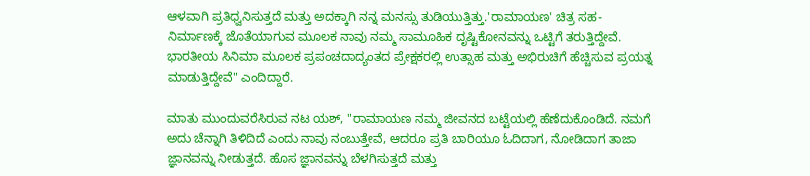ಆಳವಾಗಿ ಪ್ರತಿಧ್ವನಿಸುತ್ತದೆ ಮತ್ತು ಅದಕ್ಕಾಗಿ ನನ್ನ ಮನಸ್ಸು ತುಡಿಯುತ್ತಿತ್ತು.'ರಾಮಾಯಣ' ಚಿತ್ರ ಸಹ-ನಿರ್ಮಾಣಕ್ಕೆ ಜೊತೆಯಾಗುವ ಮೂಲಕ ನಾವು ನಮ್ಮ ಸಾಮೂಹಿಕ ದೃಷ್ಟಿಕೋನವನ್ನು ಒಟ್ಟಿಗೆ ತರುತ್ತಿದ್ದೇವೆ. ಭಾರತೀಯ ಸಿನಿಮಾ ಮೂಲಕ ಪ್ರಪಂಚದಾದ್ಯಂತದ ಪ್ರೇಕ್ಷಕರಲ್ಲಿ ಉತ್ಸಾಹ ಮತ್ತು ಅಭಿರುಚಿಗೆ ಹೆಚ್ಚಿಸುವ ಪ್ರಯತ್ನ ಮಾಡುತ್ತಿದ್ದೇವೆ" ಎಂದಿದ್ದಾರೆ.

ಮಾತು ಮುಂದುವರೆಸಿರುವ ನಟ ಯಶ್, "ರಾಮಾಯಣ ನಮ್ಮ ಜೀವನದ ಬಟ್ಟೆಯಲ್ಲಿ ಹೆಣೆದುಕೊಂಡಿದೆ. ನಮಗೆ ಅದು ಚೆನ್ನಾಗಿ ತಿಳಿದಿದೆ ಎಂದು ನಾವು ನಂಬುತ್ತೇವೆ, ಆದರೂ ಪ್ರತಿ ಬಾರಿಯೂ ಓದಿದಾಗ, ನೋಡಿದಾಗ ತಾಜಾ ಜ್ಞಾನವನ್ನು ನೀಡುತ್ತದೆ. ಹೊಸ ಜ್ಞಾನವನ್ನು ಬೆಳಗಿಸುತ್ತದೆ ಮತ್ತು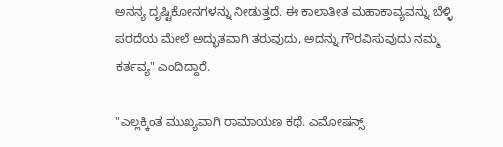ಅನನ್ಯ ದೃಷ್ಟಿಕೋನಗಳನ್ನು ನೀಡುತ್ತದೆ. ಈ ಕಾಲಾತೀತ ಮಹಾಕಾವ್ಯವನ್ನು ಬೆಳ್ಳಿ ಪರದೆಯ ಮೇಲೆ ಅದ್ಭುತವಾಗಿ ತರುವುದು, ಅದನ್ನು ಗೌರವಿಸುವುದು ನಮ್ಮ ಕರ್ತವ್ಯ" ಎಂದಿದ್ದಾರೆ.

"ಎಲ್ಲಕ್ಕಿಂತ ಮುಖ್ಯವಾಗಿ ರಾಮಾಯಣ ಕಥೆ. ಎಮೋಷನ್ಸ್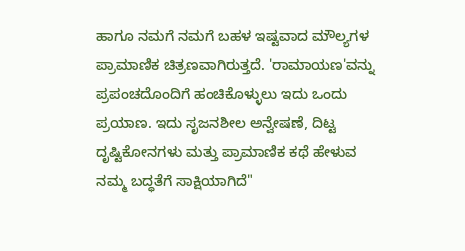ಹಾಗೂ ನಮಗೆ ನಮಗೆ ಬಹಳ ಇಷ್ಟವಾದ ಮೌಲ್ಯಗಳ ಪ್ರಾಮಾಣಿಕ ಚಿತ್ರಣವಾಗಿರುತ್ತದೆ. 'ರಾಮಾಯಣ'ವನ್ನು ಪ್ರಪಂಚದೊಂದಿಗೆ ಹಂಚಿಕೊಳ್ಳುಲು ಇದು ಒಂದು ಪ್ರಯಾಣ. ಇದು ಸೃಜನಶೀಲ ಅನ್ವೇಷಣೆ, ದಿಟ್ಟ ದೃಷ್ಟಿಕೋನಗಳು ಮತ್ತು ಪ್ರಾಮಾಣಿಕ ಕಥೆ ಹೇಳುವ ನಮ್ಮ ಬದ್ಧತೆಗೆ ಸಾಕ್ಷಿಯಾಗಿದೆ"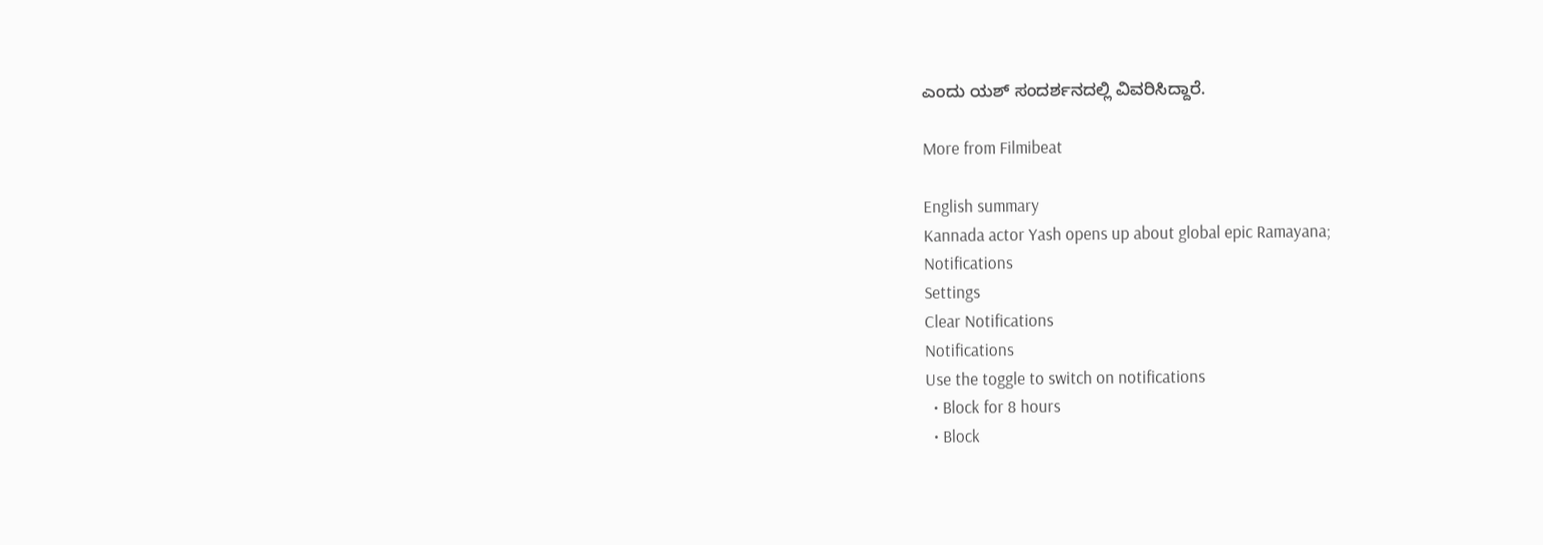ಎಂದು ಯಶ್ ಸಂದರ್ಶನದಲ್ಲಿ ವಿವರಿಸಿದ್ದಾರೆ.

More from Filmibeat

English summary
Kannada actor Yash opens up about global epic Ramayana;
Notifications
Settings
Clear Notifications
Notifications
Use the toggle to switch on notifications
  • Block for 8 hours
  • Block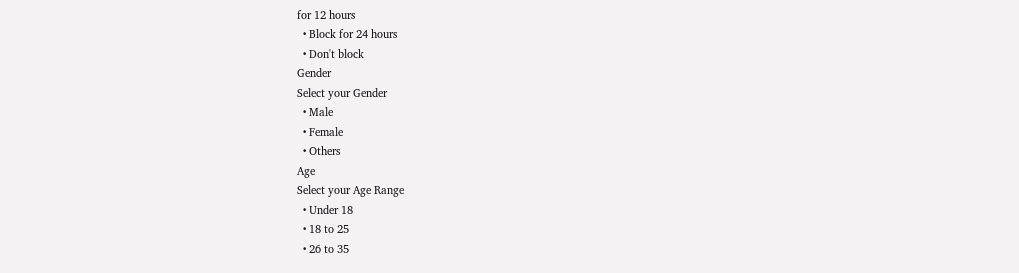for 12 hours
  • Block for 24 hours
  • Don't block
Gender
Select your Gender
  • Male
  • Female
  • Others
Age
Select your Age Range
  • Under 18
  • 18 to 25
  • 26 to 35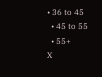• 36 to 45
  • 45 to 55
  • 55+
X